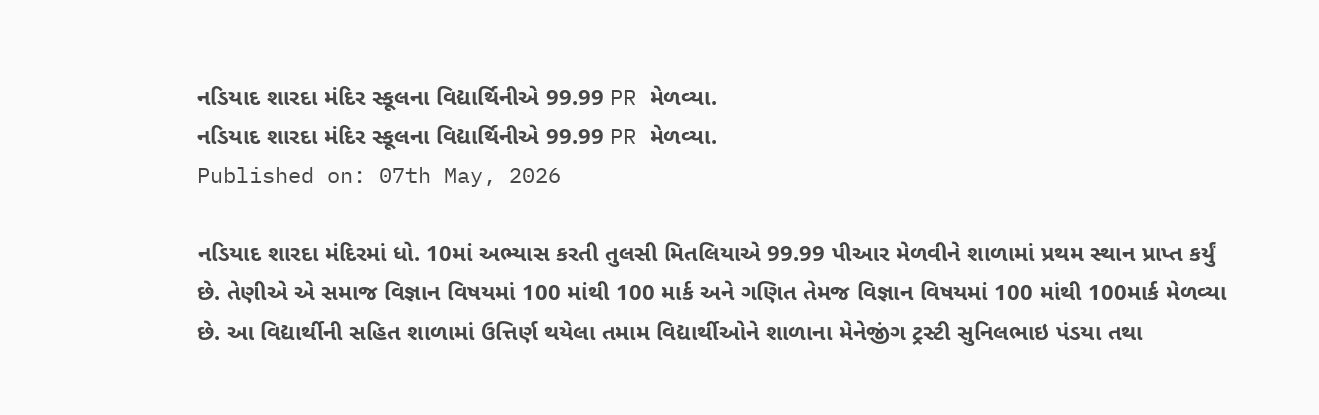નડિયાદ શારદા મંદિર સ્કૂલના વિદ્યાર્થિનીએ 99.99 PR મેળવ્યા.
નડિયાદ શારદા મંદિર સ્કૂલના વિદ્યાર્થિનીએ 99.99 PR મેળવ્યા.
Published on: 07th May, 2026

નડિયાદ શારદા મંદિરમાં ધો. 10માં અભ્યાસ કરતી તુલસી મિતલિયાએ 99.99 પીઆર મેળવીને શાળામાં પ્રથમ સ્થાન પ્રાપ્ત કર્યું છે. તેણીએ એ સમાજ વિજ્ઞાન વિષયમાં 100 માંથી 100 માર્ક અને ગણિત તેમજ વિજ્ઞાન વિષયમાં 100 માંથી 100માર્ક મેળવ્યા છે. આ વિદ્યાર્થીની સહિત શાળામાં ઉત્તિર્ણ થયેલા તમામ વિદ્યાર્થીઓને શાળાના મેનેજીંગ ટ્રસ્ટી સુનિલભાઇ પંડયા તથા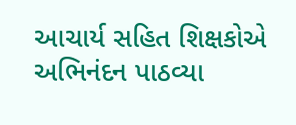આચાર્ય સહિત શિક્ષકોએ અભિનંદન પાઠવ્યા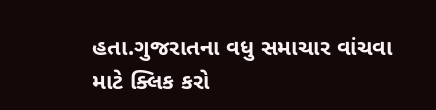હતા.ગુજરાતના વધુ સમાચાર વાંચવા માટે ક્લિક કરો